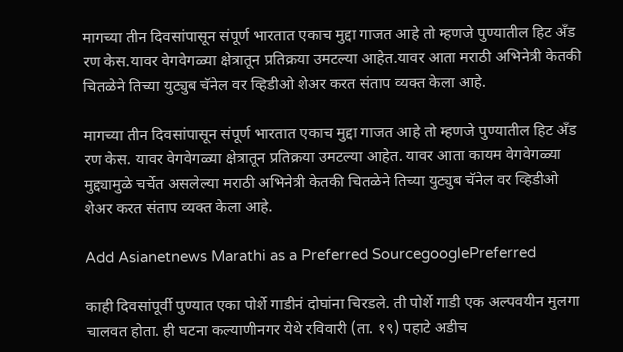मागच्या तीन दिवसांपासून संपूर्ण भारतात एकाच मुद्दा गाजत आहे तो म्हणजे पुण्यातील हिट अँड रण केस.यावर वेगवेगळ्या क्षेत्रातून प्रतिक्रया उमटल्या आहेत.यावर आता मराठी अभिनेत्री केतकी चितळेने तिच्या युट्युब चॅनेल वर व्हिडीओ शेअर करत संताप व्यक्त केला आहे.

मागच्या तीन दिवसांपासून संपूर्ण भारतात एकाच मुद्दा गाजत आहे तो म्हणजे पुण्यातील हिट अँड रण केस. यावर वेगवेगळ्या क्षेत्रातून प्रतिक्रया उमटल्या आहेत. यावर आता कायम वेगवेगळ्या मुद्द्यामुळे चर्चेत असलेल्या मराठी अभिनेत्री केतकी चितळेने तिच्या युट्युब चॅनेल वर व्हिडीओ शेअर करत संताप व्यक्त केला आहे.

Add Asianetnews Marathi as a Preferred SourcegooglePreferred

काही दिवसांपूर्वी पुण्यात एका पोर्शे गाडीनं दोघांना चिरडले. ती पोर्शे गाडी एक अल्पवयीन मुलगा चालवत होता. ही घटना कल्याणीनगर येथे रविवारी (ता. १९) पहाटे अडीच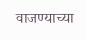वाजण्याच्या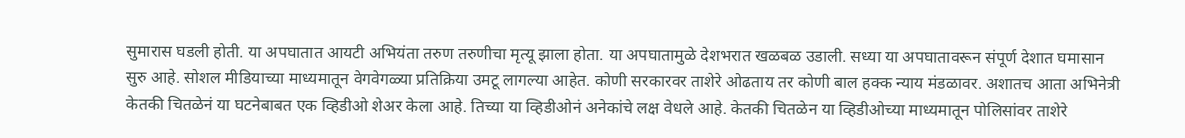सुमारास घडली होती. या अपघातात आयटी अभियंता तरुण तरुणीचा मृत्यू झाला होता. या अपघातामुळे देशभरात खळबळ उडाली. सध्या या अपघातावरून संपूर्ण देशात घमासान सुरु आहे. सोशल मीडियाच्या माध्यमातून वेगवेगळ्या प्रतिक्रिया उमटू लागल्या आहेत. कोणी सरकारवर ताशेरे ओढताय तर कोणी बाल हक्क न्याय मंडळावर. अशातच आता अभिनेत्री केतकी चितळेनं या घटनेबाबत एक व्हिडीओ शेअर केला आहे. तिच्या या व्हिडीओनं अनेकांचे लक्ष वेधले आहे. केतकी चितळेन या व्हिडीओच्या माध्यमातून पोलिसांवर ताशेरे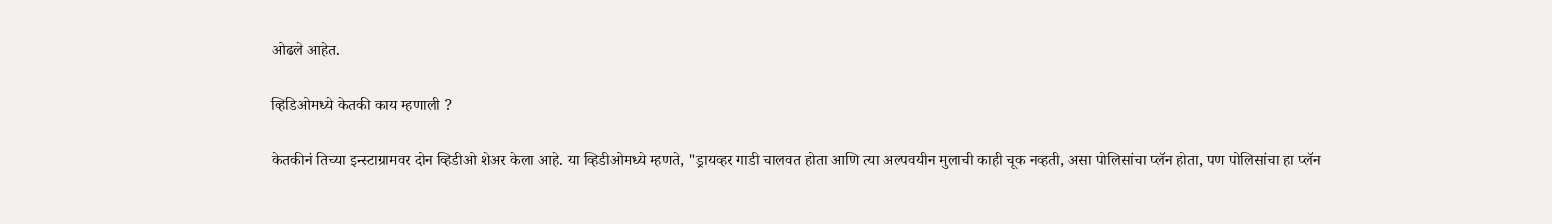ओढले आहेत.

व्हिडिओमध्ये केतकी काय म्हणाली ?

केतकीनं तिच्या इन्स्टाग्रामवर दोन व्हिडीओ शेअर केला आहे. या व्हिडीओमध्ये म्हणते, "ड्रायव्हर गाडी चालवत होता आणि त्या अल्पवयीन मुलाची काही चूक नव्हती, असा पोलिसांचा प्लॅन होता, पण पोलिसांचा हा प्लॅन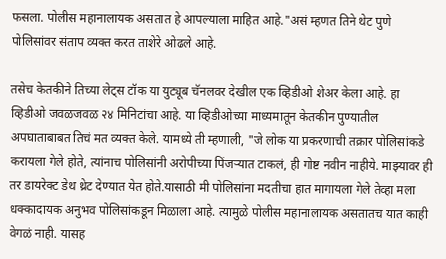फसला. पोलीस महानालायक असतात हे आपल्याला माहित आहे."असं म्हणत तिने थेट पुणे पोलिसांवर संताप व्यक्त करत ताशेरे ओढले आहे.

तसेच केतकीने तिच्या लेट्स टॉक या युट्यूब चॅनलवर देखील एक व्हिडीओ शेअर केला आहे. हा व्हिडीओ जवळजवळ २४ मिनिटांचा आहे. या व्हिडीओच्या माध्यमातून केतकीन पुण्यातील अपघाताबाबत तिचं मत व्यक्त केले. यामध्ये ती म्हणाली, "जे लोक या प्रकरणाची तक्रार पोलिसांकडे करायला गेले होते, त्यांनाच पोलिसांनी अरोपीच्या पिंजऱ्यात टाकलं, ही गोष्ट नवीन नाहीये. माझ्यावर ही तर डायरेक्ट डेथ थ्रेट देण्यात येत होते.यासाठी मी पोलिसांना मदतीचा हात मागायला गेले तेव्हा मला धक्कादायक अनुभव पोलिसांकडून मिळाला आहे. त्यामुळे पोलीस महानालायक असतातच यात काही वेगळं नाही. यासह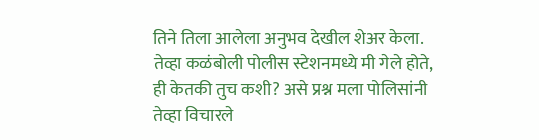तिने तिला आलेला अनुभव देखील शेअर केला. तेव्हा कळंबोली पोलीस स्टेशनमध्ये मी गेले होते, ही केतकी तुच कशी? असे प्रश्न मला पोलिसांनी तेव्हा विचारले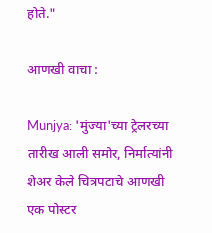होते."

आणखी वाचा :

Munjya: 'मुंज्या'च्या ट्रेलरच्या तारीख आली समोर, निर्मात्यांनी शेअर केले चित्रपटाचे आणखी एक पोस्टर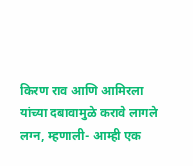किरण राव आणि आमिरला यांच्या दबावामुळे करावे लागले लग्न, म्हणाली- आम्ही एक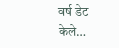वर्ष डेट केले…